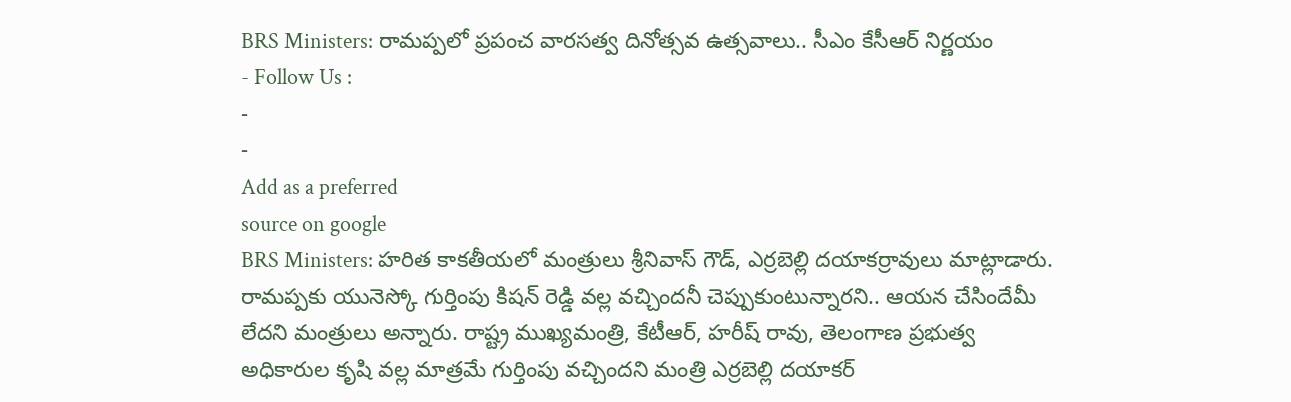BRS Ministers: రామప్పలో ప్రపంచ వారసత్వ దినోత్సవ ఉత్సవాలు.. సీఎం కేసీఆర్ నిర్ణయం
- Follow Us :
-
-
Add as a preferred
source on google
BRS Ministers: హరిత కాకతీయలో మంత్రులు శ్రీనివాస్ గౌడ్, ఎర్రబెల్లి దయాకర్రావులు మాట్లాడారు. రామప్పకు యునెస్కో గుర్తింపు కిషన్ రెడ్డి వల్ల వచ్చిందనీ చెప్పుకుంటున్నారని.. ఆయన చేసిందేమీ లేదని మంత్రులు అన్నారు. రాష్ట్ర ముఖ్యమంత్రి, కేటీఆర్, హరీష్ రావు, తెలంగాణ ప్రభుత్వ అధికారుల కృషి వల్ల మాత్రమే గుర్తింపు వచ్చిందని మంత్రి ఎర్రబెల్లి దయాకర్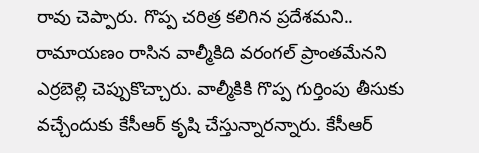రావు చెప్పారు. గొప్ప చరిత్ర కలిగిన ప్రదేశమని.. రామాయణం రాసిన వాల్మీకిది వరంగల్ ప్రాంతమేనని ఎర్రబెల్లి చెప్పుకొచ్చారు. వాల్మీకికి గొప్ప గుర్తింపు తీసుకు వచ్చేందుకు కేసీఆర్ కృషి చేస్తున్నారన్నారు. కేసీఆర్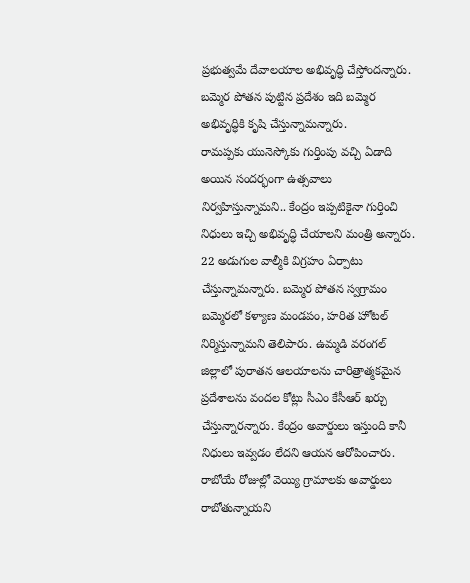ప్రభుత్వమే దేవాలయాల అభివృద్ధి చేస్తోందన్నారు. బమ్మెర పోతన పుట్టిన ప్రదేశం ఇది బమ్మెర అభివృద్ధికి కృషి చేస్తున్నామన్నారు.
రామప్పకు యునెస్కోకు గుర్తింపు వచ్చి ఏడాది అయిన సందర్భంగా ఉత్సవాలు నిర్వహిస్తున్నామని.. కేంద్రం ఇప్పటికైనా గుర్తించి నిధులు ఇచ్చి అభివృద్ధి చేయాలని మంత్రి అన్నారు. 22 అడుగుల వాల్మీకి విగ్రహం ఏర్పాటు చేస్తున్నామన్నారు. బమ్మెర పోతన స్వగ్రామం బమ్మెరలో కళ్యాణ మండపం, హరిత హోటల్ నిర్మిస్తున్నామని తెలిపారు. ఉమ్మడి వరంగల్ జిల్లాలో పురాతన ఆలయాలను చారిత్రాత్మకమైన ప్రదేశాలను వందల కోట్లు సీఎం కేసీఆర్ ఖర్చు చేస్తున్నారన్నారు. కేంద్రం అవార్డులు ఇస్తుంది కానీ నిధులు ఇవ్వడం లేదని ఆయన ఆరోపించారు. రాబోయే రోజుల్లో వెయ్యి గ్రామాలకు అవార్డులు రాబోతున్నాయని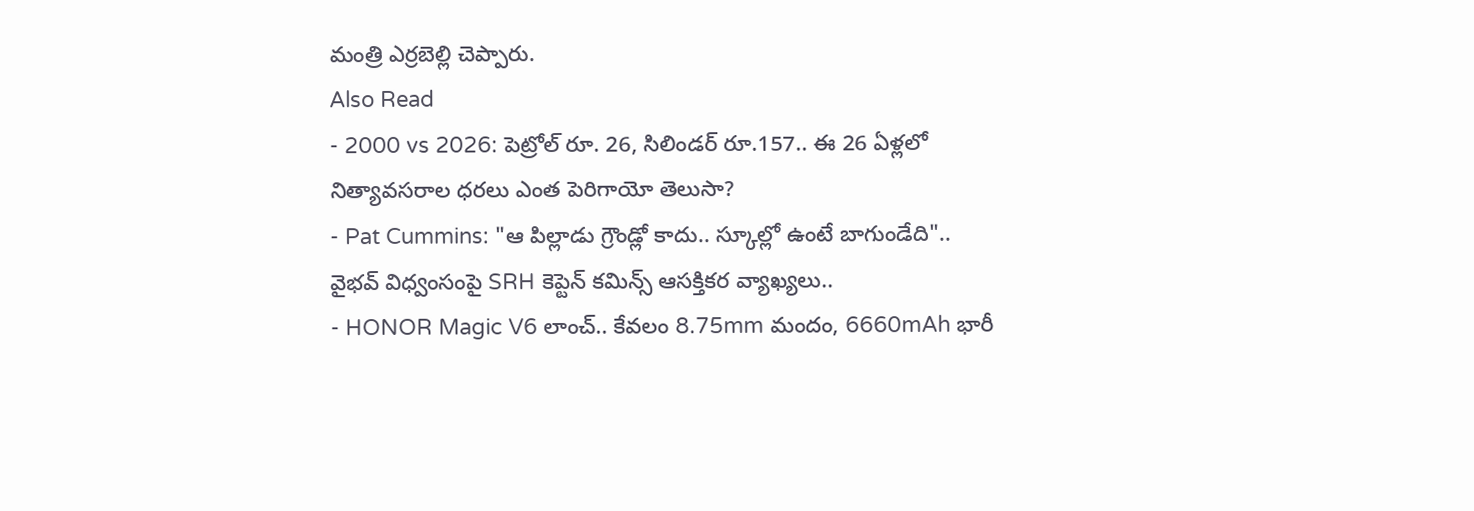మంత్రి ఎర్రబెల్లి చెప్పారు.
Also Read
- 2000 vs 2026: పెట్రోల్ రూ. 26, సిలిండర్ రూ.157.. ఈ 26 ఏళ్లలో నిత్యావసరాల ధరలు ఎంత పెరిగాయో తెలుసా?
- Pat Cummins: "ఆ పిల్లాడు గ్రౌండ్లో కాదు.. స్కూల్లో ఉంటే బాగుండేది".. వైభవ్ విధ్వంసంపై SRH కెప్టెన్ కమిన్స్ ఆసక్తికర వ్యాఖ్యలు..
- HONOR Magic V6 లాంచ్.. కేవలం 8.75mm మందం, 6660mAh భారీ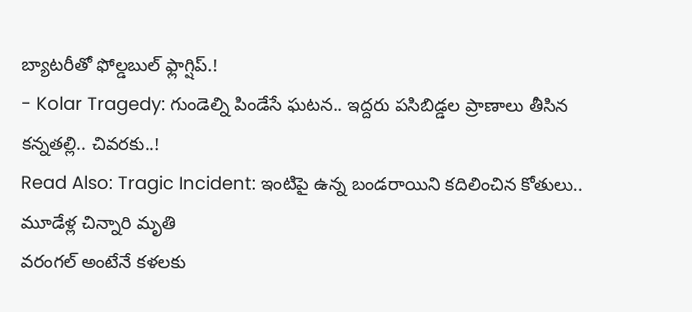బ్యాటరీతో ఫోల్డబుల్ ఫ్లాగ్షిప్.!
- Kolar Tragedy: గుండెల్ని పిండేసే ఘటన.. ఇద్దరు పసిబిడ్డల ప్రాణాలు తీసిన కన్నతల్లి.. చివరకు..!
Read Also: Tragic Incident: ఇంటిపై ఉన్న బండరాయిని కదిలించిన కోతులు.. మూడేళ్ల చిన్నారి మృతి
వరంగల్ అంటేనే కళలకు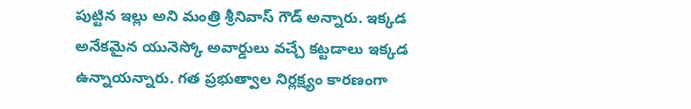పుట్టిన ఇల్లు అని మంత్రి శ్రీనివాస్ గౌడ్ అన్నారు. ఇక్కడ అనేకమైన యునెస్కో అవార్డులు వచ్చే కట్టడాలు ఇక్కడ ఉన్నాయన్నారు. గత ప్రభుత్వాల నిర్లక్ష్యం కారణంగా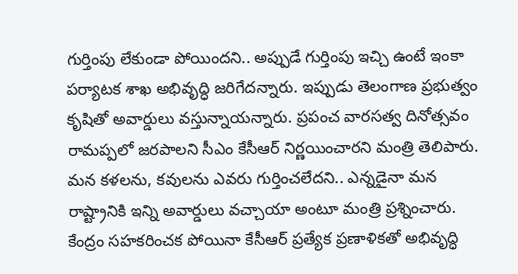గుర్తింపు లేకుండా పోయిందని.. అప్పుడే గుర్తింపు ఇచ్చి ఉంటే ఇంకా పర్యాటక శాఖ అభివృద్ధి జరిగేదన్నారు. ఇప్పుడు తెలంగాణ ప్రభుత్వం కృషితో అవార్డులు వస్తున్నాయన్నారు. ప్రపంచ వారసత్వ దినోత్సవం రామప్పలో జరపాలని సీఎం కేసీఆర్ నిర్ణయించారని మంత్రి తెలిపారు. మన కళలను, కవులను ఎవరు గుర్తించలేదని.. ఎన్నడైనా మన రాష్ట్రానికి ఇన్ని అవార్డులు వచ్చాయా అంటూ మంత్రి ప్రశ్నించారు. కేంద్రం సహకరించక పోయినా కేసీఆర్ ప్రత్యేక ప్రణాళికతో అభివృద్ధి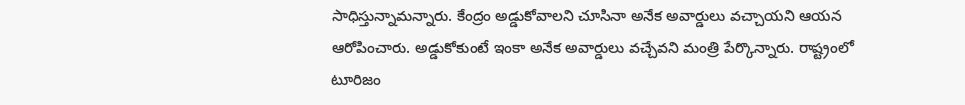సాధిస్తున్నామన్నారు. కేంద్రం అడ్డుకోవాలని చూసినా అనేక అవార్డులు వచ్చాయని ఆయన ఆరోపించారు. అడ్డుకోకుంటే ఇంకా అనేక అవార్డులు వచ్చేవని మంత్రి పేర్కొన్నారు. రాష్ట్రంలో టూరిజం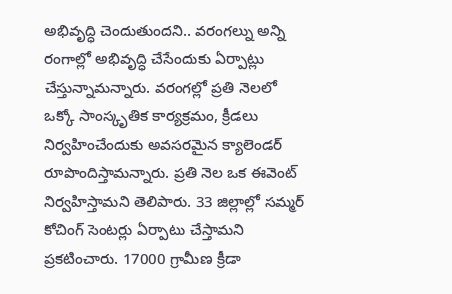అభివృద్ధి చెందుతుందని.. వరంగల్ను అన్ని రంగాల్లో అభివృద్ధి చేసేందుకు ఏర్పాట్లు చేస్తున్నామన్నారు. వరంగల్లో ప్రతి నెలలో ఒక్కో సాంస్కృతిక కార్యక్రమం, క్రీడలు నిర్వహించేందుకు అవసరమైన క్యాలెండర్ రూపొందిస్తామన్నారు. ప్రతి నెల ఒక ఈవెంట్ నిర్వహిస్తామని తెలిపారు. 33 జిల్లాల్లో సమ్మర్ కోచింగ్ సెంటర్లు ఏర్పాటు చేస్తామని ప్రకటించారు. 17000 గ్రామీణ క్రీడా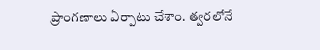ప్రాంగణాలు ఏర్పాటు చేశాం. త్వరలోనే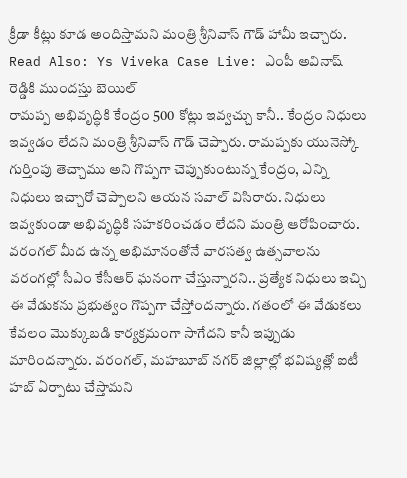క్రీడా కీట్లు కూడ అందిస్తామని మంత్రి శ్రీనివాస్ గౌడ్ హామీ ఇచ్చారు.
Read Also: Ys Viveka Case Live: ఎంపీ అవినాష్ రెడ్డికి ముందస్తు బెయిల్
రామప్ప అభివృద్ధికి కేంద్రం 500 కోట్లు ఇవ్వచ్చు కానీ.. కేంద్రం నిధులు ఇవ్వడం లేదని మంత్రి శ్రీనివాస్ గౌడ్ చెప్పారు. రామప్పకు యునెస్కో గుర్తింపు తెచ్చాము అని గొప్పగా చెప్పుకుంటున్న కేంద్రం, ఎన్ని నిధులు ఇచ్చారో చెప్పాలని ఆయన సవాల్ విసిరారు. నిధులు ఇవ్వకుండా అభివృద్ధికి సహకరించడం లేదని మంత్రి ఆరోపించారు. వరంగల్ మీద ఉన్న అభిమానంతోనే వారసత్వ ఉత్సవాలను వరంగల్లో సీఎం కేసీఆర్ ఘనంగా చేస్తున్నారని.. ప్రత్యేక నిధులు ఇచ్చి ఈ వేడుకను ప్రభుత్వం గొప్పగా చేస్తోందన్నారు. గతంలో ఈ వేడుకలు కేవలం మొక్కుబడి కార్యక్రమంగా సాగేదని కానీ ఇప్పుడు మారిందన్నారు. వరంగల్, మహబూబ్ నగర్ జిల్లాల్లో భవిష్యత్లో ఐటీ హబ్ ఏర్పాటు చేస్తామని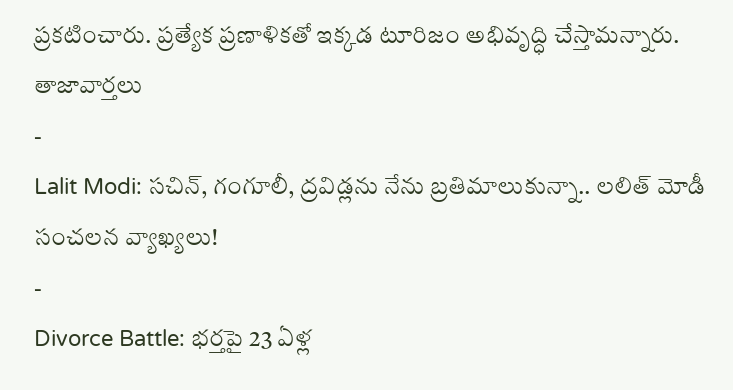ప్రకటించారు. ప్రత్యేక ప్రణాళికతో ఇక్కడ టూరిజం అభివృద్ధి చేస్తామన్నారు.
తాజావార్తలు
-
Lalit Modi: సచిన్, గంగూలీ, ద్రవిడ్లను నేను బ్రతిమాలుకున్నా.. లలిత్ మోడీ సంచలన వ్యాఖ్యలు!
-
Divorce Battle: భర్తపై 23 ఏళ్ల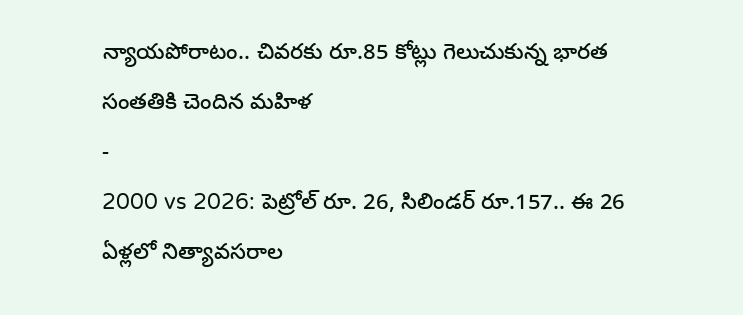న్యాయపోరాటం.. చివరకు రూ.85 కోట్లు గెలుచుకున్న భారత సంతతికి చెందిన మహిళ
-
2000 vs 2026: పెట్రోల్ రూ. 26, సిలిండర్ రూ.157.. ఈ 26 ఏళ్లలో నిత్యావసరాల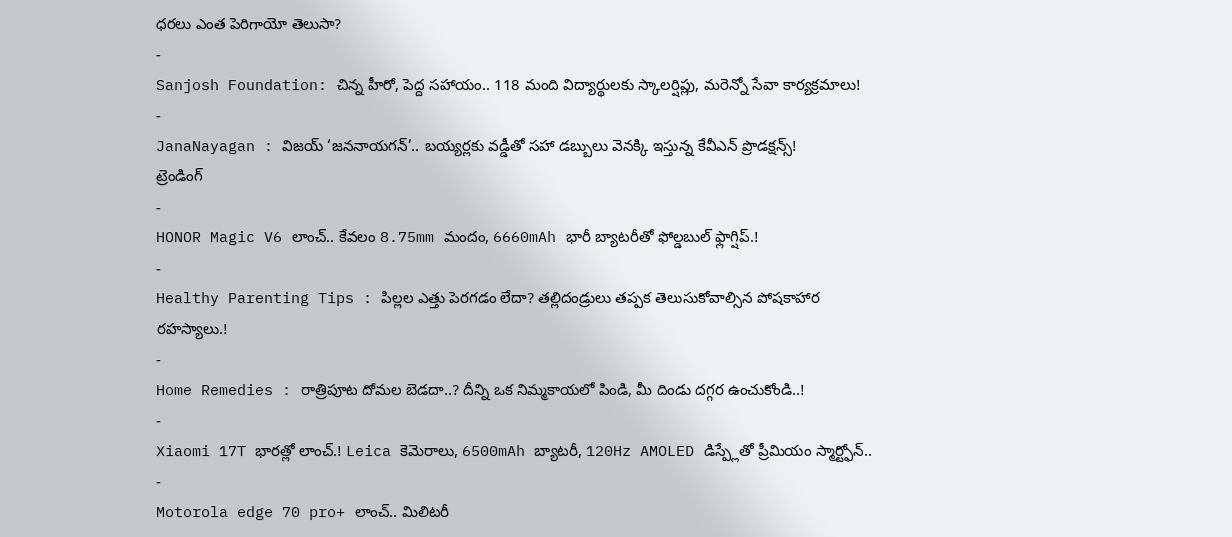ధరలు ఎంత పెరిగాయో తెలుసా?
-
Sanjosh Foundation: చిన్న హీరో, పెద్ద సహాయం.. 118 మంది విద్యార్థులకు స్కాలర్షిప్లు, మరెన్నో సేవా కార్యక్రమాలు!
-
JanaNayagan : విజయ్ ‘జననాయగన్’.. బయ్యర్లకు వడ్డీతో సహా డబ్బులు వెనక్కి ఇస్తున్న కేవీఎన్ ప్రొడక్షన్స్!
ట్రెండింగ్
-
HONOR Magic V6 లాంచ్.. కేవలం 8.75mm మందం, 6660mAh భారీ బ్యాటరీతో ఫోల్డబుల్ ఫ్లాగ్షిప్.!
-
Healthy Parenting Tips : పిల్లల ఎత్తు పెరగడం లేదా? తల్లిదండ్రులు తప్పక తెలుసుకోవాల్సిన పోషకాహార రహస్యాలు.!
-
Home Remedies : రాత్రిపూట దోమల బెడదా..? దీన్ని ఒక నిమ్మకాయలో పిండి, మీ దిండు దగ్గర ఉంచుకోండి..!
-
Xiaomi 17T భారత్లో లాంచ్.! Leica కెమెరాలు, 6500mAh బ్యాటరీ, 120Hz AMOLED డిస్ప్లేతో ప్రీమియం స్మార్ట్ఫోన్..
-
Motorola edge 70 pro+ లాంచ్.. మిలిటరీ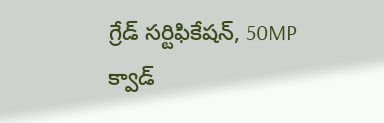గ్రేడ్ సర్టిఫికేషన్, 50MP క్వాడ్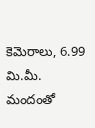కెమెరాలు, 6.99 మి.మీ. మందంతో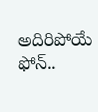అదిరిపోయే ఫోన్..